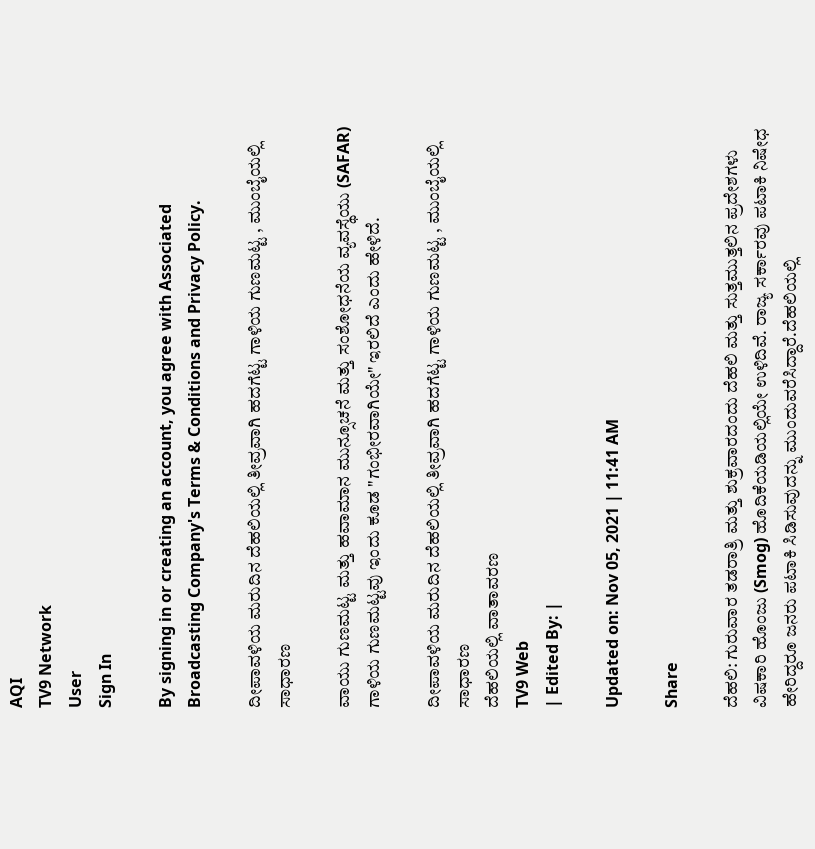AQI
TV9 Network
User
Sign In

By signing in or creating an account, you agree with Associated Broadcasting Company's Terms & Conditions and Privacy Policy.

ದೀಪಾವಳಿಯ ಮರುದಿನ ದೆಹಲಿಯಲ್ಲಿ ತೀವ್ರವಾಗಿ ಹದಗೆಟ್ಟ ಗಾಳಿಯ ಗುಣಮಟ್ಟ , ಮುಂಬೈಯಲ್ಲಿ ಸಾಧಾರಣ

ವಾಯು ಗುಣಮಟ್ಟ ಮತ್ತು ಹವಾಮಾನ ಮುನ್ಸೂಚನೆ ಮತ್ತು ಸಂಶೋಧನೆಯ ವ್ಯವಸ್ಥೆಯು (SAFAR) ಗಾಳಿಯ ಗುಣಮಟ್ಟವು ಇಂದು ಕೂಡ "ಗಂಭೀರವಾಗಿಯೇ" ಇರಲಿದೆ ಎಂದು ಹೇಳಿದೆ.

ದೀಪಾವಳಿಯ ಮರುದಿನ ದೆಹಲಿಯಲ್ಲಿ ತೀವ್ರವಾಗಿ ಹದಗೆಟ್ಟ ಗಾಳಿಯ ಗುಣಮಟ್ಟ , ಮುಂಬೈಯಲ್ಲಿ ಸಾಧಾರಣ
ದೆಹಲಿಯಲ್ಲಿ ವಾತಾವರಣ
TV9 Web
| Edited By: |

Updated on: Nov 05, 2021 | 11:41 AM

Share

ದೆಹಲಿ: ಗುರುವಾರ ತಡರಾತ್ರಿ ಮತ್ತು ಶುಕ್ರವಾರದಂದು ದೆಹಲಿ ಮತ್ತು ಸುತ್ತಮುತ್ತಲಿನ ಪ್ರದೇಶಗಳು ವಿಷಕಾರಿ ಹೊಂಜು (Smog) ಹೊದಿಕೆಯಡಿಯಲ್ಲಿಯೇ ಉಳಿದಿವೆ. ರಾಜ್ಯ ಸರ್ಕಾರವು ಪಟಾಕಿ ನಿಷೇಧ ಹೇರಿದ್ದರೂ ಜನರು ಪಟಾಕಿ ಸಿಡಿಸುವುದನ್ನು ಮುಂದುವರೆಸಿದ್ದಾರೆ.ದೆಹಲಿಯಲ್ಲಿ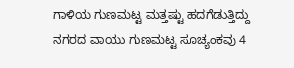ಗಾಳಿಯ ಗುಣಮಟ್ಟ ಮತ್ತಷ್ಟು ಹದಗೆಡುತ್ತಿದ್ದು ನಗರದ ವಾಯು ಗುಣಮಟ್ಟ ಸೂಚ್ಯಂಕವು 4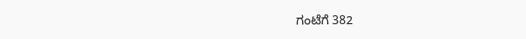ಗಂಟೆಗೆ 382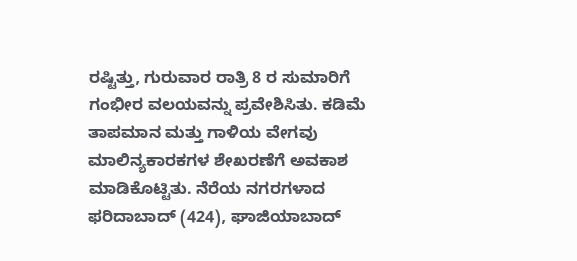ರಷ್ಟಿತ್ತು, ಗುರುವಾರ ರಾತ್ರಿ 8 ರ ಸುಮಾರಿಗೆ ಗಂಭೀರ ವಲಯವನ್ನು ಪ್ರವೇಶಿಸಿತು. ಕಡಿಮೆ ತಾಪಮಾನ ಮತ್ತು ಗಾಳಿಯ ವೇಗವು ಮಾಲಿನ್ಯಕಾರಕಗಳ ಶೇಖರಣೆಗೆ ಅವಕಾಶ ಮಾಡಿಕೊಟ್ಟಿತು. ನೆರೆಯ ನಗರಗಳಾದ ಫರಿದಾಬಾದ್ (424), ಘಾಜಿಯಾಬಾದ್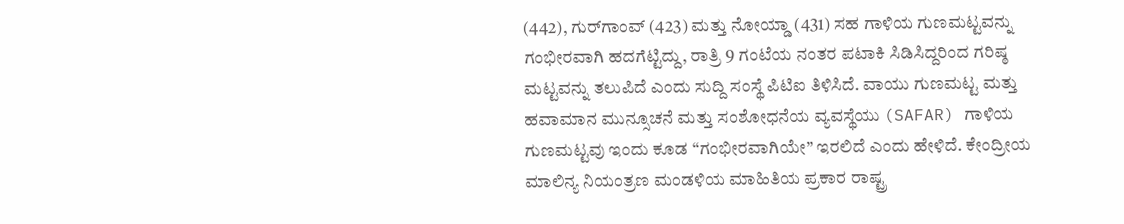(442), ಗುರ್‌ಗಾಂವ್ (423) ಮತ್ತು ನೋಯ್ಡಾ (431) ಸಹ ಗಾಳಿಯ ಗುಣಮಟ್ಟವನ್ನು ಗಂಭೀರವಾಗಿ ಹದಗೆಟ್ಟಿದ್ದು, ರಾತ್ರಿ 9 ಗಂಟೆಯ ನಂತರ ಪಟಾಕಿ ಸಿಡಿಸಿದ್ದರಿಂದ ಗರಿಷ್ಠ ಮಟ್ಟವನ್ನು ತಲುಪಿದೆ ಎಂದು ಸುದ್ದಿ ಸಂಸ್ಥೆ ಪಿಟಿಐ ತಿಳಿಸಿದೆ. ವಾಯು ಗುಣಮಟ್ಟ ಮತ್ತು ಹವಾಮಾನ ಮುನ್ಸೂಚನೆ ಮತ್ತು ಸಂಶೋಧನೆಯ ವ್ಯವಸ್ಥೆಯು (SAFAR) ಗಾಳಿಯ ಗುಣಮಟ್ಟವು ಇಂದು ಕೂಡ “ಗಂಭೀರವಾಗಿಯೇ” ಇರಲಿದೆ ಎಂದು ಹೇಳಿದೆ. ಕೇಂದ್ರೀಯ ಮಾಲಿನ್ಯ ನಿಯಂತ್ರಣ ಮಂಡಳಿಯ ಮಾಹಿತಿಯ ಪ್ರಕಾರ ರಾಷ್ಟ್ರ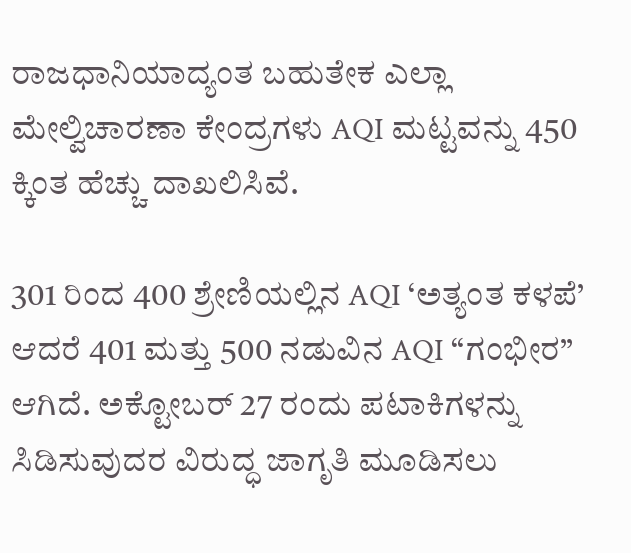ರಾಜಧಾನಿಯಾದ್ಯಂತ ಬಹುತೇಕ ಎಲ್ಲಾ ಮೇಲ್ವಿಚಾರಣಾ ಕೇಂದ್ರಗಳು AQI ಮಟ್ಟವನ್ನು 450 ಕ್ಕಿಂತ ಹೆಚ್ಚು ದಾಖಲಿಸಿವೆ.

301 ರಿಂದ 400 ಶ್ರೇಣಿಯಲ್ಲಿನ AQI ‘ಅತ್ಯಂತ ಕಳಪೆ’ ಆದರೆ 401 ಮತ್ತು 500 ನಡುವಿನ AQI “ಗಂಭೀರ” ಆಗಿದೆ. ಅಕ್ಟೋಬರ್ 27 ರಂದು ಪಟಾಕಿಗಳನ್ನು ಸಿಡಿಸುವುದರ ವಿರುದ್ಧ ಜಾಗೃತಿ ಮೂಡಿಸಲು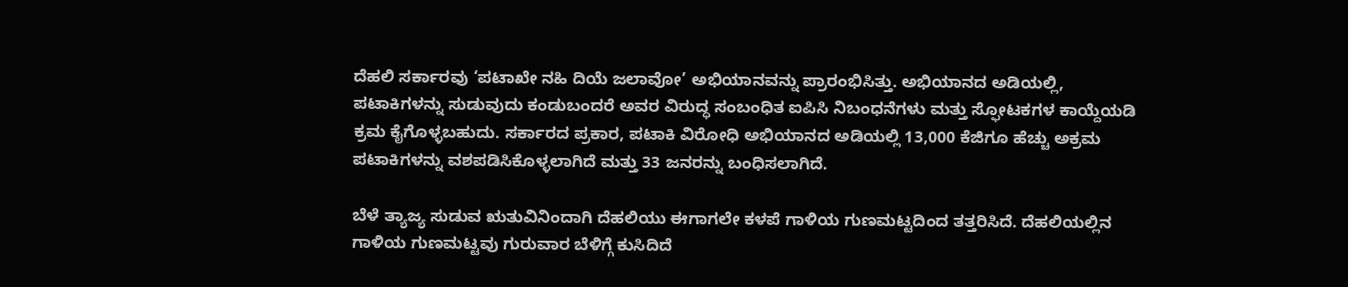ದೆಹಲಿ ಸರ್ಕಾರವು ‘ಪಟಾಖೇ ನಹಿ ದಿಯೆ ಜಲಾವೋ’ ಅಭಿಯಾನವನ್ನು ಪ್ರಾರಂಭಿಸಿತ್ತು. ಅಭಿಯಾನದ ಅಡಿಯಲ್ಲಿ, ಪಟಾಕಿಗಳನ್ನು ಸುಡುವುದು ಕಂಡುಬಂದರೆ ಅವರ ವಿರುದ್ಧ ಸಂಬಂಧಿತ ಐಪಿಸಿ ನಿಬಂಧನೆಗಳು ಮತ್ತು ಸ್ಫೋಟಕಗಳ ಕಾಯ್ದೆಯಡಿ ಕ್ರಮ ಕೈಗೊಳ್ಳಬಹುದು. ಸರ್ಕಾರದ ಪ್ರಕಾರ, ಪಟಾಕಿ ವಿರೋಧಿ ಅಭಿಯಾನದ ಅಡಿಯಲ್ಲಿ 13,000 ಕೆಜಿಗೂ ಹೆಚ್ಚು ಅಕ್ರಮ ಪಟಾಕಿಗಳನ್ನು ವಶಪಡಿಸಿಕೊಳ್ಳಲಾಗಿದೆ ಮತ್ತು 33 ಜನರನ್ನು ಬಂಧಿಸಲಾಗಿದೆ.

ಬೆಳೆ ತ್ಯಾಜ್ಯ ಸುಡುವ ಋತುವಿನಿಂದಾಗಿ ದೆಹಲಿಯು ಈಗಾಗಲೇ ಕಳಪೆ ಗಾಳಿಯ ಗುಣಮಟ್ಟದಿಂದ ತತ್ತರಿಸಿದೆ. ದೆಹಲಿಯಲ್ಲಿನ ಗಾಳಿಯ ಗುಣಮಟ್ಟವು ಗುರುವಾರ ಬೆಳಿಗ್ಗೆ ಕುಸಿದಿದೆ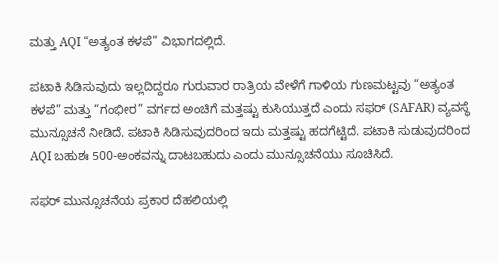ಮತ್ತು AQI “ಅತ್ಯಂತ ಕಳಪೆ” ವಿಭಾಗದಲ್ಲಿದೆ.

ಪಟಾಕಿ ಸಿಡಿಸುವುದು ಇಲ್ಲದಿದ್ದರೂ ಗುರುವಾರ ರಾತ್ರಿಯ ವೇಳೆಗೆ ಗಾಳಿಯ ಗುಣಮಟ್ಟವು “ಅತ್ಯಂತ ಕಳಪೆ” ಮತ್ತು “ಗಂಭೀರ” ವರ್ಗದ ಅಂಚಿಗೆ ಮತ್ತಷ್ಟು ಕುಸಿಯುತ್ತದೆ ಎಂದು ಸಫರ್ (SAFAR) ವ್ಯವಸ್ಥೆ ಮುನ್ಸೂಚನೆ ನೀಡಿದೆ. ಪಟಾಕಿ ಸಿಡಿಸುವುದರಿಂದ ಇದು ಮತ್ತಷ್ಟು ಹದಗೆಟ್ಟಿದೆ. ಪಟಾಕಿ ಸುಡುವುದರಿಂದ AQI ಬಹುಶಃ 500-ಅಂಕವನ್ನು ದಾಟಬಹುದು ಎಂದು ಮುನ್ಸೂಚನೆಯು ಸೂಚಿಸಿದೆ.

ಸಫರ್ ಮುನ್ಸೂಚನೆಯ ಪ್ರಕಾರ ದೆಹಲಿಯಲ್ಲಿ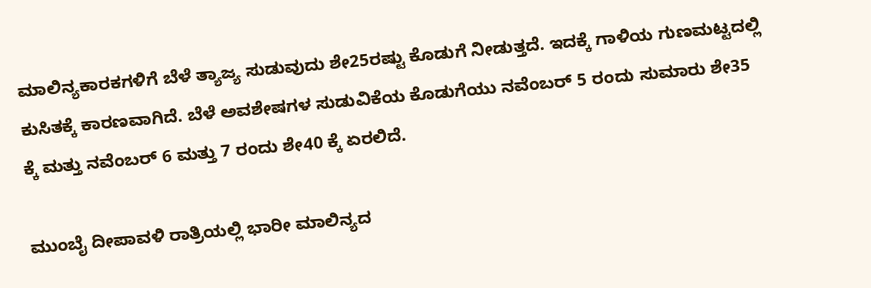ಮಾಲಿನ್ಯಕಾರಕಗಳಿಗೆ ಬೆಳೆ ತ್ಯಾಜ್ಯ ಸುಡುವುದು ಶೇ25ರಷ್ಟು ಕೊಡುಗೆ ನೀಡುತ್ತದೆ. ಇದಕ್ಕೆ ಗಾಳಿಯ ಗುಣಮಟ್ಟದಲ್ಲಿ ಕುಸಿತಕ್ಕೆ ಕಾರಣವಾಗಿದೆ. ಬೆಳೆ ಅವಶೇಷಗಳ ಸುಡುವಿಕೆಯ ಕೊಡುಗೆಯು ನವೆಂಬರ್ 5 ರಂದು ಸುಮಾರು ಶೇ35 ಕ್ಕೆ ಮತ್ತು ನವೆಂಬರ್ 6 ಮತ್ತು 7 ರಂದು ಶೇ40 ಕ್ಕೆ ಏರಲಿದೆ.

ಮುಂಬೈ ದೀಪಾವಳಿ ರಾತ್ರಿಯಲ್ಲಿ ಭಾರೀ ಮಾಲಿನ್ಯದ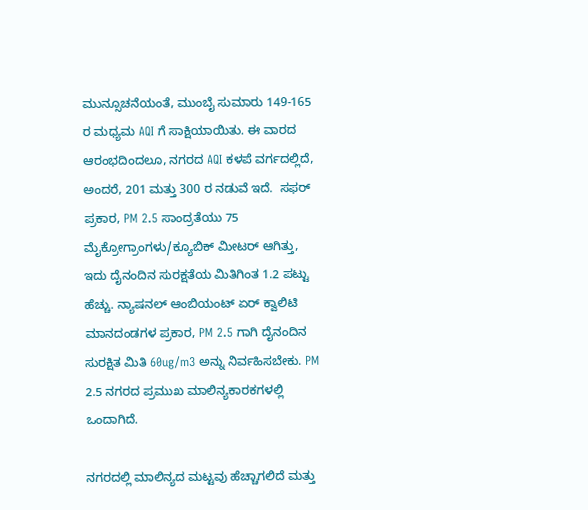ಮುನ್ಸೂಚನೆಯಂತೆ, ಮುಂಬೈ ಸುಮಾರು 149-165 ರ ಮಧ್ಯಮ AQI ಗೆ ಸಾಕ್ಷಿಯಾಯಿತು. ಈ ವಾರದ ಆರಂಭದಿಂದಲೂ, ನಗರದ AQI ಕಳಪೆ ವರ್ಗದಲ್ಲಿದೆ, ಅಂದರೆ, 201 ಮತ್ತು 300 ರ ನಡುವೆ ಇದೆ.  ಸಫರ್ ಪ್ರಕಾರ, PM 2.5 ಸಾಂದ್ರತೆಯು 75 ಮೈಕ್ರೋಗ್ರಾಂಗಳು/ಕ್ಯೂಬಿಕ್ ಮೀಟರ್ ಆಗಿತ್ತು, ಇದು ದೈನಂದಿನ ಸುರಕ್ಷತೆಯ ಮಿತಿಗಿಂತ 1.2 ಪಟ್ಟು ಹೆಚ್ಚು. ನ್ಯಾಷನಲ್ ಆಂಬಿಯಂಟ್ ಏರ್ ಕ್ವಾಲಿಟಿ ಮಾನದಂಡಗಳ ಪ್ರಕಾರ, PM 2.5 ಗಾಗಿ ದೈನಂದಿನ ಸುರಕ್ಷಿತ ಮಿತಿ 60ug/m3 ಅನ್ನು ನಿರ್ವಹಿಸಬೇಕು. PM 2.5 ನಗರದ ಪ್ರಮುಖ ಮಾಲಿನ್ಯಕಾರಕಗಳಲ್ಲಿ ಒಂದಾಗಿದೆ.

ನಗರದಲ್ಲಿ ಮಾಲಿನ್ಯದ ಮಟ್ಟವು ಹೆಚ್ಚಾಗಲಿದೆ ಮತ್ತು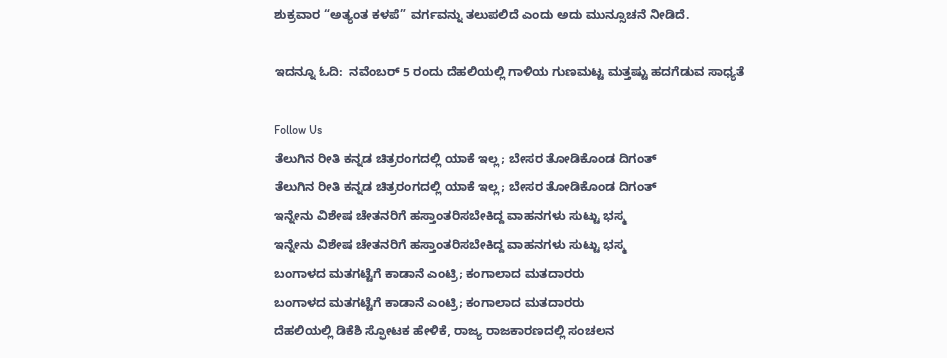ಶುಕ್ರವಾರ “ಅತ್ಯಂತ ಕಳಪೆ” ವರ್ಗವನ್ನು ತಲುಪಲಿದೆ ಎಂದು ಅದು ಮುನ್ಸೂಚನೆ ನೀಡಿದೆ.

ಇದನ್ನೂ ಓದಿ:  ನವೆಂಬರ್ 5 ರಂದು ದೆಹಲಿಯಲ್ಲಿ ಗಾಳಿಯ ಗುಣಮಟ್ಟ ಮತ್ತಷ್ಟು ಹದಗೆಡುವ ಸಾಧ್ಯತೆ

Follow Us
ತೆಲುಗಿನ ರೀತಿ ಕನ್ನಡ ಚಿತ್ರರಂಗದಲ್ಲಿ ಯಾಕೆ ಇಲ್ಲ; ಬೇಸರ ತೋಡಿಕೊಂಡ ದಿಗಂತ್
ತೆಲುಗಿನ ರೀತಿ ಕನ್ನಡ ಚಿತ್ರರಂಗದಲ್ಲಿ ಯಾಕೆ ಇಲ್ಲ; ಬೇಸರ ತೋಡಿಕೊಂಡ ದಿಗಂತ್
ಇನ್ನೇನು ವಿಶೇಷ ಚೇತನರಿಗೆ ಹಸ್ತಾಂತರಿಸಬೇಕಿದ್ದ ವಾಹನಗಳು ಸುಟ್ಟು ಭಸ್ಮ
ಇನ್ನೇನು ವಿಶೇಷ ಚೇತನರಿಗೆ ಹಸ್ತಾಂತರಿಸಬೇಕಿದ್ದ ವಾಹನಗಳು ಸುಟ್ಟು ಭಸ್ಮ
ಬಂಗಾಳದ ಮತಗಟ್ಟೆಗೆ ಕಾಡಾನೆ ಎಂಟ್ರಿ; ಕಂಗಾಲಾದ ಮತದಾರರು
ಬಂಗಾಳದ ಮತಗಟ್ಟೆಗೆ ಕಾಡಾನೆ ಎಂಟ್ರಿ; ಕಂಗಾಲಾದ ಮತದಾರರು
ದೆಹಲಿಯಲ್ಲಿ ಡಿಕೆಶಿ ಸ್ಫೋಟಕ ಹೇಳಿಕೆ, ರಾಜ್ಯ ರಾಜಕಾರಣದಲ್ಲಿ ಸಂಚಲನ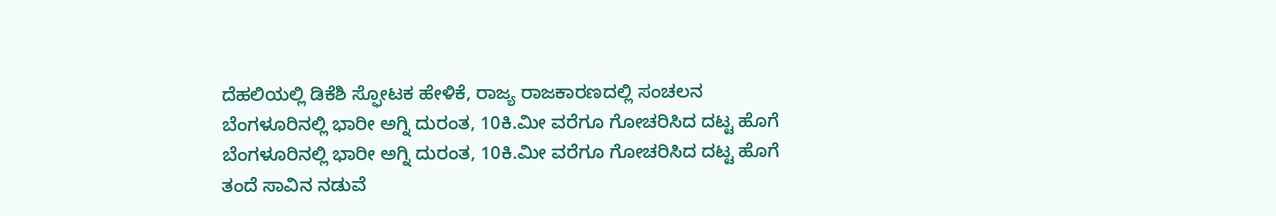ದೆಹಲಿಯಲ್ಲಿ ಡಿಕೆಶಿ ಸ್ಫೋಟಕ ಹೇಳಿಕೆ, ರಾಜ್ಯ ರಾಜಕಾರಣದಲ್ಲಿ ಸಂಚಲನ
ಬೆಂಗಳೂರಿನಲ್ಲಿ ಭಾರೀ ಅಗ್ನಿ ದುರಂತ, 10ಕಿ.ಮೀ ವರೆಗೂ ಗೋಚರಿಸಿದ ದಟ್ಟ ಹೊಗೆ
ಬೆಂಗಳೂರಿನಲ್ಲಿ ಭಾರೀ ಅಗ್ನಿ ದುರಂತ, 10ಕಿ.ಮೀ ವರೆಗೂ ಗೋಚರಿಸಿದ ದಟ್ಟ ಹೊಗೆ
ತಂದೆ ಸಾವಿನ ನಡುವೆ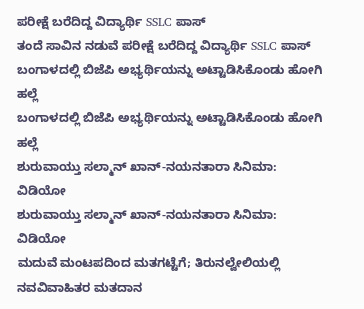ಪರೀಕ್ಷೆ ಬರೆದಿದ್ದ ವಿದ್ಯಾರ್ಥಿ SSLC ಪಾಸ್
ತಂದೆ ಸಾವಿನ ನಡುವೆ ಪರೀಕ್ಷೆ ಬರೆದಿದ್ದ ವಿದ್ಯಾರ್ಥಿ SSLC ಪಾಸ್
ಬಂಗಾಳದಲ್ಲಿ ಬಿಜೆಪಿ ಅಭ್ಯರ್ಥಿಯನ್ನು ಅಟ್ಟಾಡಿಸಿಕೊಂಡು ಹೋಗಿ ಹಲ್ಲೆ
ಬಂಗಾಳದಲ್ಲಿ ಬಿಜೆಪಿ ಅಭ್ಯರ್ಥಿಯನ್ನು ಅಟ್ಟಾಡಿಸಿಕೊಂಡು ಹೋಗಿ ಹಲ್ಲೆ
ಶುರುವಾಯ್ತು ಸಲ್ಮಾನ್ ಖಾನ್-ನಯನತಾರಾ ಸಿನಿಮಾ: ವಿಡಿಯೋ
ಶುರುವಾಯ್ತು ಸಲ್ಮಾನ್ ಖಾನ್-ನಯನತಾರಾ ಸಿನಿಮಾ: ವಿಡಿಯೋ
ಮದುವೆ ಮಂಟಪದಿಂದ ಮತಗಟ್ಟೆಗೆ; ತಿರುನಲ್ವೇಲಿಯಲ್ಲಿ ನವವಿವಾಹಿತರ ಮತದಾನ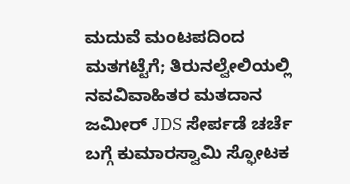ಮದುವೆ ಮಂಟಪದಿಂದ ಮತಗಟ್ಟೆಗೆ; ತಿರುನಲ್ವೇಲಿಯಲ್ಲಿ ನವವಿವಾಹಿತರ ಮತದಾನ
ಜಮೀರ್ JDS ಸೇರ್ಪಡೆ ಚರ್ಚೆ ಬಗ್ಗೆ ಕುಮಾರಸ್ವಾಮಿ ಸ್ಫೋಟಕ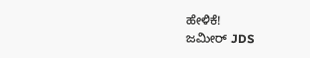ಹೇಳಿಕೆ!
ಜಮೀರ್ JDS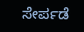ಸೇರ್ಪಡೆ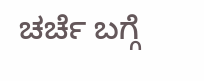ಚರ್ಚೆ ಬಗ್ಗೆ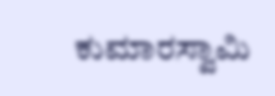ಕುಮಾರಸ್ವಾಮಿ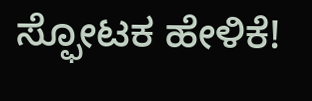ಸ್ಫೋಟಕ ಹೇಳಿಕೆ!